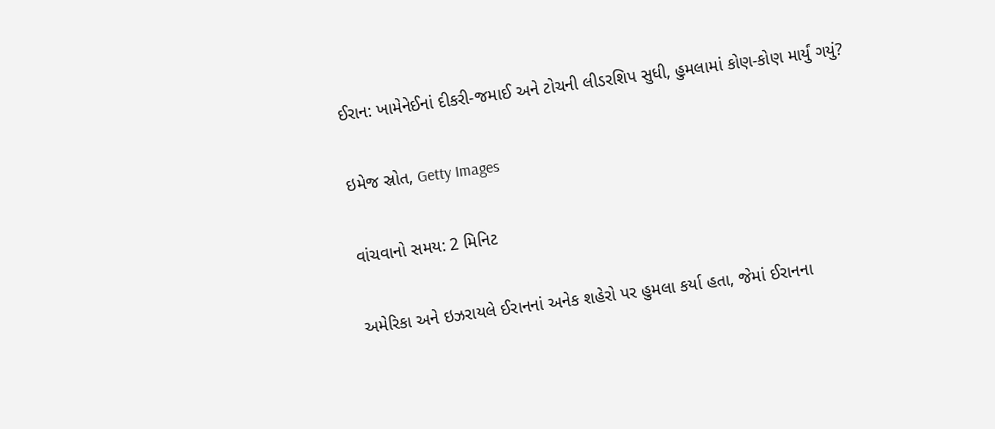ઈરાન: ખામેનેઈનાં દીકરી-જમાઈ અને ટોચની લીડરશિપ સુધી, હુમલામાં કોણ-કોણ માર્યું ગયું?

ઇમેજ સ્રોત, Getty Images

વાંચવાનો સમય: 2 મિનિટ

અમેરિકા અને ઇઝરાયલે ઈરાનનાં અનેક શહેરો પર હુમલા કર્યા હતા, જેમાં ઈરાનના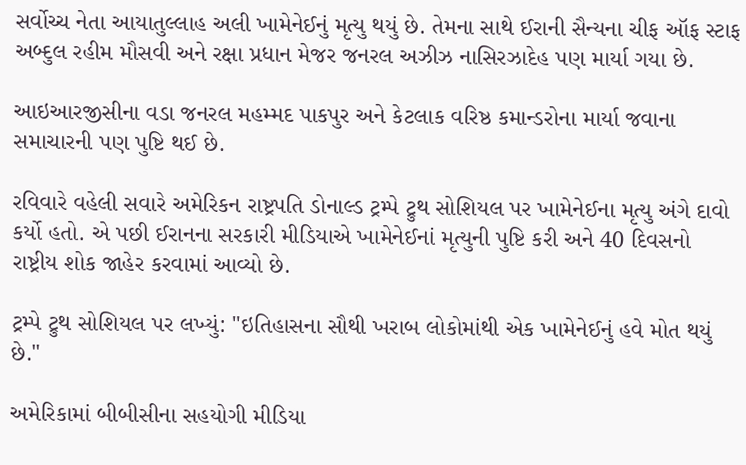સર્વોચ્ચ નેતા આયાતુલ્લાહ અલી ખામેનેઈનું મૃત્યુ થયું છે. તેમના સાથે ઈરાની સૈન્યના ચીફ ઑફ સ્ટાફ અબ્દુલ રહીમ મૌસવી અને રક્ષા પ્રધાન મેજર જનરલ અઝીઝ નાસિરઝાદેહ પણ માર્યા ગયા છે.

આઇઆરજીસીના વડા જનરલ મહમ્મદ પાકપુર અને કેટલાક વરિષ્ઠ કમાન્ડરોના માર્યા જવાના સમાચારની પણ પુષ્ટિ થઈ છે.

રવિવારે વહેલી સવારે અમેરિકન રાષ્ટ્રપતિ ડોનાલ્ડ ટ્રમ્પે ટ્રુથ સોશિયલ પર ખામેનેઈના મૃત્યુ અંગે દાવો કર્યો હતો. એ પછી ઈરાનના સરકારી મીડિયાએ ખામેનેઈનાં મૃત્યુની પુષ્ટિ કરી અને 40 દિવસનો રાષ્ટ્રીય શોક જાહેર કરવામાં આવ્યો છે.

ટ્રમ્પે ટ્રુથ સોશિયલ પર લખ્યું: "ઇતિહાસના સૌથી ખરાબ લોકોમાંથી એક ખામેનેઈનું હવે મોત થયું છે."

અમેરિકામાં બીબીસીના સહયોગી મીડિયા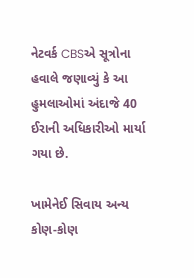નેટવર્ક CBSએ સૂત્રોના હવાલે જણાવ્યું કે આ હુમલાઓમાં અંદાજે 40 ઈરાની અધિકારીઓ માર્યા ગયા છે.

ખામેનેઈ સિવાય અન્ય કોણ-કોણ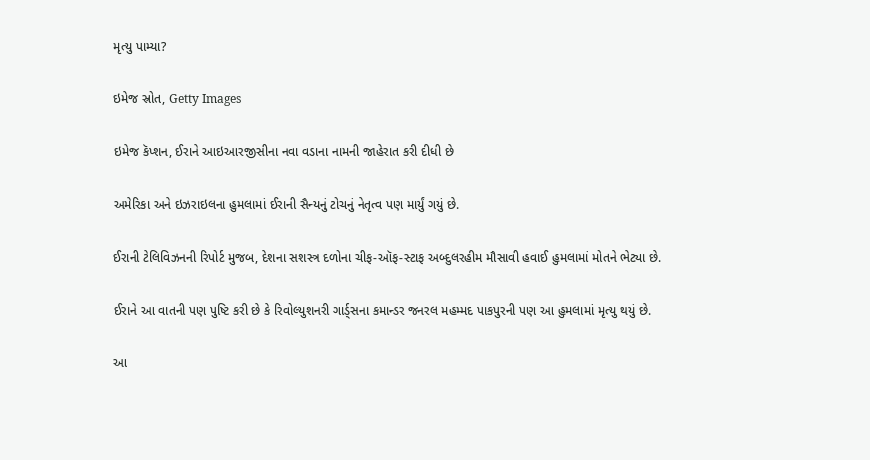મૃત્યુ પામ્યા?

ઇમેજ સ્રોત, Getty Images

ઇમેજ કૅપ્શન, ઈરાને આઇઆરજીસીના નવા વડાના નામની જાહેરાત કરી દીધી છે

અમેરિકા અને ઇઝરાઇલના હુમલામાં ઈરાની સૈન્યનું ટોચનું નેતૃત્વ પણ માર્યું ગયું છે.

ઈરાની ટેલિવિઝનની રિપોર્ટ મુજબ, દેશના સશસ્ત્ર દળોના ચીફ-ઑફ-સ્ટાફ અબ્દુલરહીમ મૌસાવી હવાઈ હુમલામાં મોતને ભેટ્યા છે.

ઈરાને આ વાતની પણ પુષ્ટિ કરી છે કે રિવોલ્યુશનરી ગાર્ડ્સના કમાન્ડર જનરલ મહમ્મદ પાકપુરની પણ આ હુમલામાં મૃત્યુ થયું છે.

આ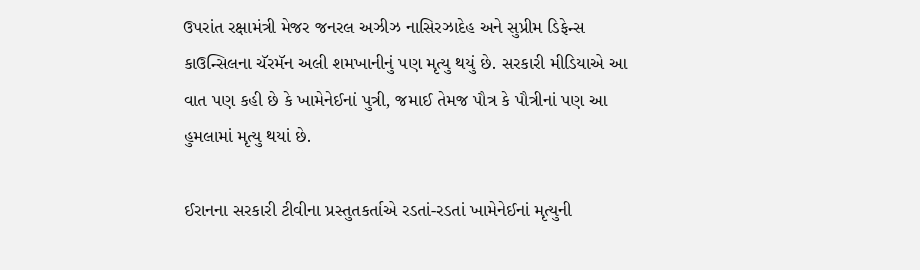ઉપરાંત રક્ષામંત્રી મેજર જનરલ અઝીઝ નાસિરઝાદેહ અને સુપ્રીમ ડિફેન્સ કાઉન્સિલના ચૅરમૅન અલી શમખાનીનું પણ મૃત્યુ થયું છે. સરકારી મીડિયાએ આ વાત પણ કહી છે કે ખામેનેઈનાં પુત્રી, જમાઈ તેમજ પૌત્ર કે પૌત્રીનાં પણ આ હુમલામાં મૃત્યુ થયાં છે.

ઈરાનના સરકારી ટીવીના પ્રસ્તુતકર્તાએ રડતાં-રડતાં ખામેનેઈનાં મૃત્યુની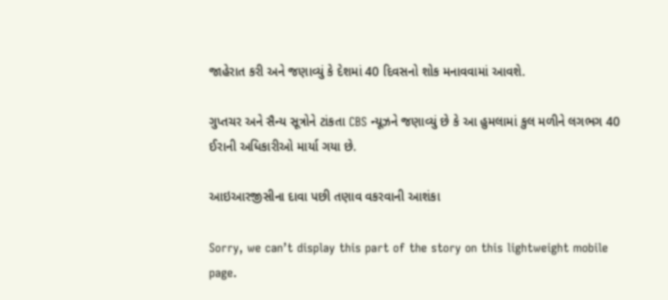જાહેરાત કરી અને જણાવ્યું કે દેશમાં 40 દિવસનો શોક મનાવવામાં આવશે.

ગુપ્તચર અને સૈન્ય સૂત્રોને ટાંકતા CBS ન્યૂઝને જણાવ્યું છે કે આ હુમલામાં કુલ મળીને લગભગ 40 ઈરાની અધિકારીઓ માર્યા ગયા છે.

આઇઆરજીસીના દાવા પછી તણાવ વકરવાની આશંકા

Sorry, we can’t display this part of the story on this lightweight mobile page.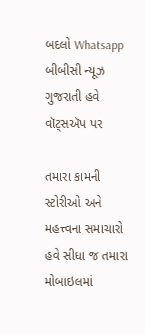બદલો Whatsapp
બીબીસી ન્યૂઝ ગુજરાતી હવે વૉટ્સઍપ પર

તમારા કામની સ્ટોરીઓ અને મહત્ત્વના સમાચારો હવે સીધા જ તમારા મોબાઇલમાં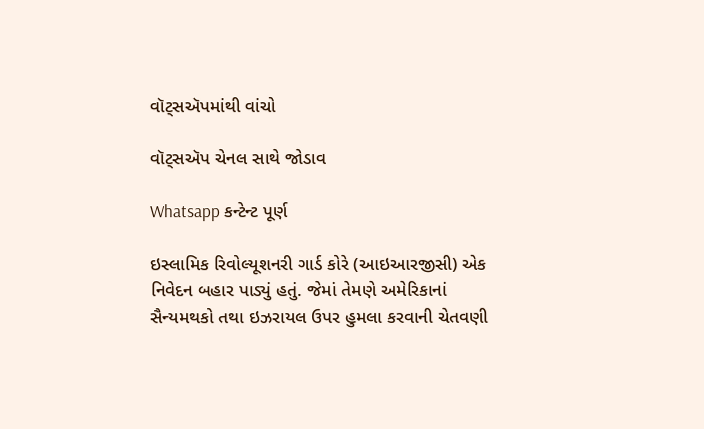વૉટ્સઍપમાંથી વાંચો

વૉટ્સઍપ ચેનલ સાથે જોડાવ

Whatsapp કન્ટેન્ટ પૂર્ણ

ઇસ્લામિક રિવોલ્યૂશનરી ગાર્ડ કોરે (આઇઆરજીસી) એક નિવેદન બહાર પાડ્યું હતું. જેમાં તેમણે અમેરિકાનાં સૈન્યમથકો તથા ઇઝરાયલ ઉપર હુમલા કરવાની ચેતવણી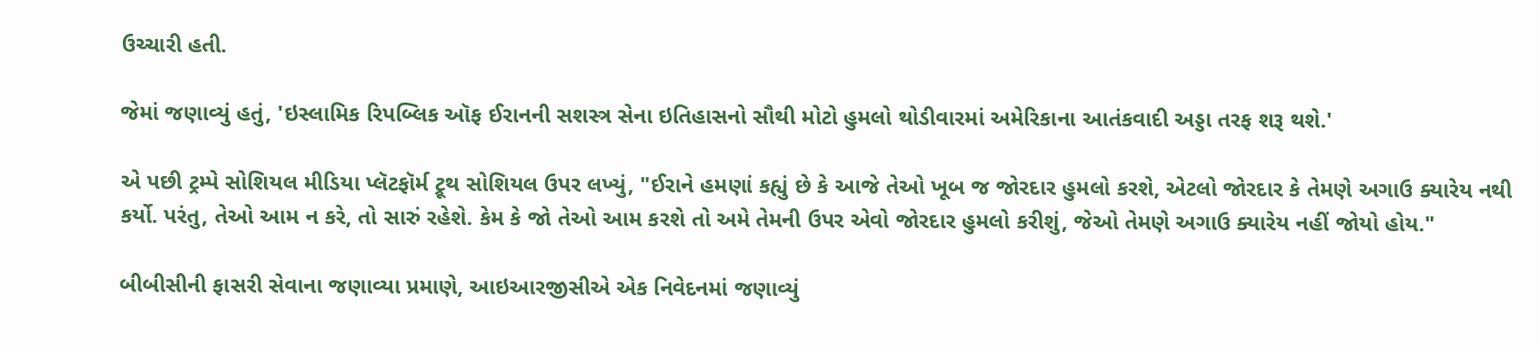ઉચ્ચારી હતી.

જેમાં જણાવ્યું હતું, 'ઇસ્લામિક રિપબ્લિક ઑફ ઈરાનની સશસ્ત્ર સેના ઇતિહાસનો સૌથી મોટો હુમલો થોડીવારમાં અમેરિકાના આતંકવાદી અડ્ડા તરફ શરૂ થશે.'

એ પછી ટ્રમ્પે સોશિયલ મીડિયા પ્લૅટફૉર્મ ટ્રૂથ સોશિયલ ઉપર લખ્યું, "ઈરાને હમણાં કહ્યું છે કે આજે તેઓ ખૂબ જ જોરદાર હુમલો કરશે, એટલો જોરદાર કે તેમણે અગાઉ ક્યારેય નથી કર્યો. પરંતુ, તેઓ આમ ન કરે, તો સારું રહેશે. કેમ કે જો તેઓ આમ કરશે તો અમે તેમની ઉપર એવો જોરદાર હુમલો કરીશું, જેઓ તેમણે અગાઉ ક્યારેય નહીં જોયો હોય."

બીબીસીની ફાસરી સેવાના જણાવ્યા પ્રમાણે, આઇઆરજીસીએ એક નિવેદનમાં જણાવ્યું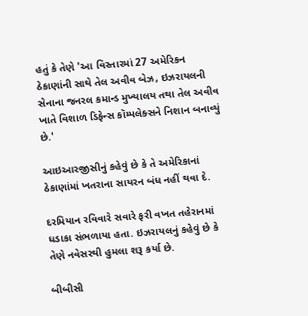હતું કે તેણે 'આ વિસ્તારમાં 27 અમેરિકન ઠેકાણાંની સાથે તેલ અવીવ બેઝ, ઇઝરાયલની સેનાના જનરલ કમાન્ડ મુખ્યાલય તથા તેલ અવીવ ખાતે વિશાળ ડિફેન્સ કૉમ્પલેક્સને નિશાન બનાવ્યું છે.'

આઇઆરજીસીનું કહેવું છે કે તે અમેરિકાનાં ઠેકાણાંમાં ખતરાના સાયરન બંધ નહીં થવા દે.

દરમિયાન રવિવારે સવારે ફરી વખત તહેરાનમાં ધડાકા સંભળાયા હતા. ઇઝરાયલનું કહેવું છે કે તેણે નવેસરથી હુમલા શરૂ કર્યા છે.

બીબીસી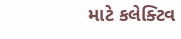માટે કલેક્ટિવ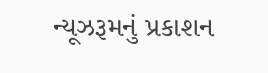ન્યૂઝરૂમનું પ્રકાશન